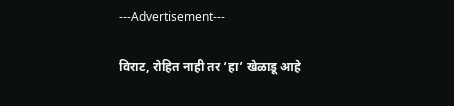---Advertisement---

विराट, रोहित नाही तर ‘हा’ खेळाडू आहे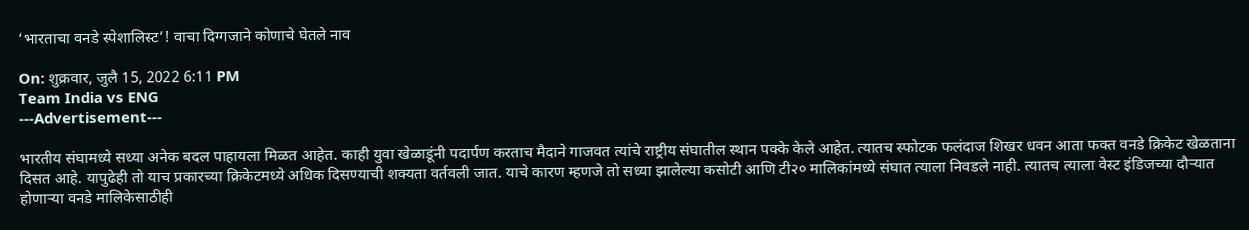‘भारताचा वनडे स्पेशालिस्ट’! वाचा दिग्गजाने कोणाचे घेतले नाव

On: शुक्रवार, जुलै 15, 2022 6:11 PM
Team India vs ENG
---Advertisement---

भारतीय संघामध्ये सध्या अनेक बदल पाहायला मिळत आहेत. काही युवा खेळाडूंनी पदार्पण करताच मैदाने गाजवत त्यांचे राष्ट्रीय संघातील स्थान पक्के केले आहेत. त्यातच स्फोटक फलंदाज शिखर धवन आता फक्त वनडे क्रिकेट खेळताना दिसत आहे. यापुढेही तो याच प्रकारच्या क्रिकेटमध्ये अधिक दिसण्याची शक्यता वर्तवली जात. याचे कारण म्हणजे तो सध्या झालेल्या कसोटी आणि टी२० मालिकांमध्ये संघात त्याला निवडले नाही. त्यातच त्याला वेस्ट इंडिजच्या दौऱ्यात होणाऱ्या वनडे मालिकेसाठीही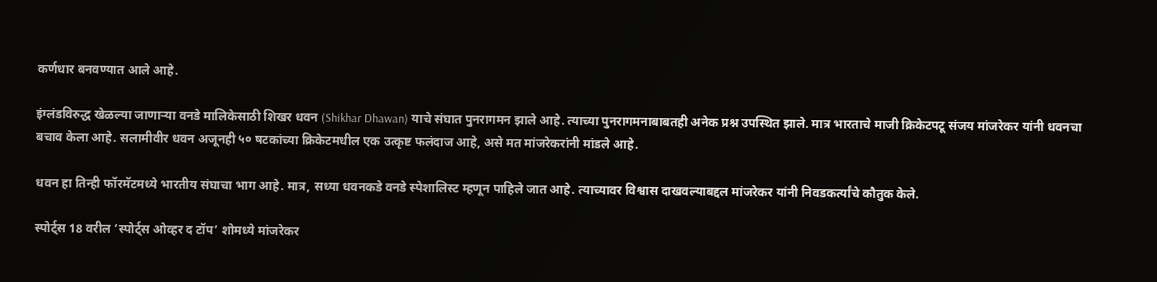कर्णधार बनवण्यात आले आहे.

इंग्लंडविरुद्ध खेळल्या जाणाऱ्या वनडे मालिकेसाठी शिखर धवन (Shikhar Dhawan) याचे संघात पुनरागमन झाले आहे. त्याच्या पुनरागमनाबाबतही अनेक प्रश्न उपस्थित झाले. मात्र भारताचे माजी क्रिकेटपटू संजय मांजरेकर यांनी धवनचा बचाव केला आहे. सलामीवीर धवन अजूनही ५० षटकांच्या क्रिकेटमधील एक उत्कृष्ट फलंदाज आहे, असे मत मांजरेकरांनी मांडले आहे.

धवन हा तिन्ही फॉरमॅटमध्ये भारतीय संघाचा भाग आहे. मात्र, सध्या धवनकडे वनडे स्पेशालिस्ट म्हणून पाहिले जात आहे. त्याच्यावर विश्वास दाखवल्याबद्दल मांजरेकर यांनी निवडकर्त्यांचे कौतुक केले.

स्पोर्ट्स 18 वरील ‘स्पोर्ट्स ओव्हर द टॉप’ शोमध्ये मांजरेकर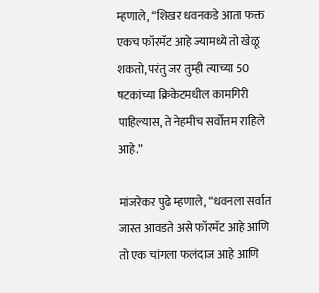म्हणाले, “शिखर धवनकडे आता फक्त एकच फॉरमॅट आहे ज्यामध्ये तो खेळू शकतो, परंतु जर तुम्ही त्याच्या 50 षटकांच्या क्रिकेटमधील कामगिरी पाहिल्यास, ते नेहमीच सर्वोत्तम राहिले आहे.”

मांजरेकर पुढे म्हणाले, “धवनला सर्वात जास्त आवडते असे फॉरमॅट आहे आणि तो एक चांगला फलंदाज आहे आणि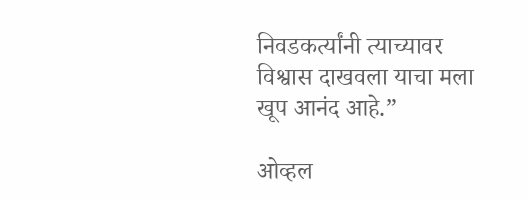निवडकर्त्यांनी त्याच्यावर विश्वास दाखवला याचा मला खूप आनंद आहे.”

ओव्हल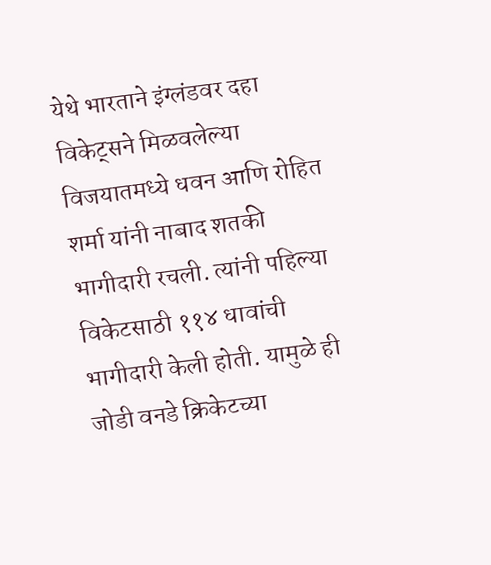येथे भारताने इंग्लंडवर दहा विकेट्सने मिळवलेल्या विजयातमध्ये धवन आणि रोहित शर्मा यांनी नाबाद शतकी भागीदारी रचली. त्यांनी पहिल्या विकेटसाठी ११४ धावांची भागीदारी केली होती. यामुळे ही जोडी वनडे क्रिकेटच्या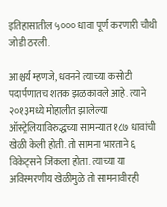इतिहासातील ५००० धावा पूर्ण करणारी चौथी जोडी ठरली.

आश्चर्य म्हणजे, धवनने त्याच्या कसोटी पदार्पणातच शतक झळकावले आहे. त्याने २०१३मध्ये मोहालीत झालेल्या ऑस्ट्रेलियाविरुद्धच्या सामन्यात १८७ धावांची खेळी केली होती. तो सामना भारताने ६ विकेट्सने जिंकला होता. त्याच्या या अविस्मरणीय खेळीमुळे तो सामनावीरही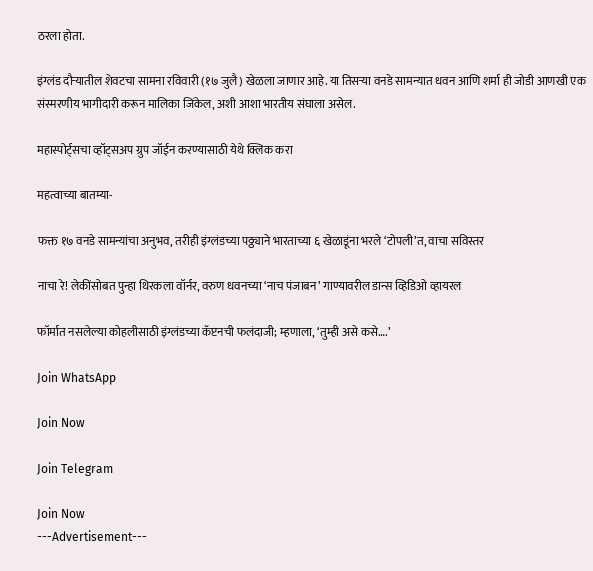ठरला होता.

इंग्लंड दौऱ्यातील शेवटचा सामना रविवारी (१७ जुलै) खेळला जाणार आहे. या तिसऱ्या वनडे सामन्यात धवन आणि शर्मा ही जोडी आणखी एक संस्मरणीय भागीदारी करून मालिका जिंकेल, अशी आशा भारतीय संघाला असेल.

महास्पोर्ट्सचा व्हॉट्सअप ग्रुप जॉईन करण्यासाठी येथे क्लिक करा

महत्वाच्या बातम्या-

फक्त १७ वनडे सामन्यांचा अनुभव, तरीही इंग्लंडच्या पठ्ठ्याने भारताच्या ६ खेळाडूंना भरले ‘टोपली’त, वाचा सविस्तर

नाचा रे! लेकींसोबत पुन्हा थिरकला वॉर्नर, वरुण धवनच्या ‘नाच पंजाबन’ गाण्यावरील डान्स व्हिडिओ व्हायरल

फॉर्मात नसलेल्या कोहलीसाठी इंग्लंडच्या कॅप्टनची फलंदाजी; म्हणाला, ‘तुम्ही असे कसे….’

Join WhatsApp

Join Now

Join Telegram

Join Now
---Advertisement---